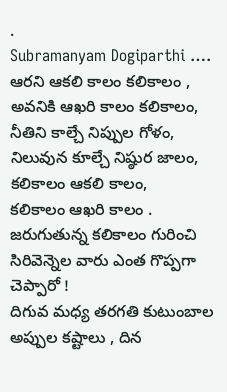.
Subramanyam Dogiparthi …. ఆరని ఆకలి కాలం కలికాలం ,
అవనికి ఆఖరి కాలం కలికాలం,
నీతిని కాల్చే నిప్పుల గోళం,
నిలువున కూల్చే నిష్ఠుర జాలం,
కలికాలం ఆకలి కాలం,
కలికాలం ఆఖరి కాలం .
జరుగుతున్న కలికాలం గురించి సిరివెన్నెల వారు ఎంత గొప్పగా చెప్పారో !
దిగువ మధ్య తరగతి కుటుంబాల అప్పుల కష్టాలు , దిన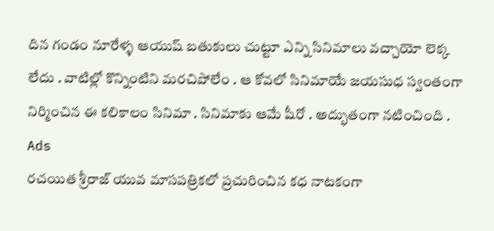దిన గండం నూరేళ్ళ ఆయుష్ బతుకులు చుట్టూ ఎన్ని సినిమాలు వచ్చాయో లెక్క లేదు . వాటిల్లో కొన్నింటిని మరచిపోలేం . ఆ కోవలో సినిమాయే జయసుధ స్వంతంగా నిర్మించిన ఈ కలికాలం సినిమా . సినిమాకు ఆమే షీరో . అద్భుతంగా నటించింది .
Ads
రచయిత శ్రీరాజ్ యువ మాసపత్రికలో ప్రచురించిన కధ నాటకంగా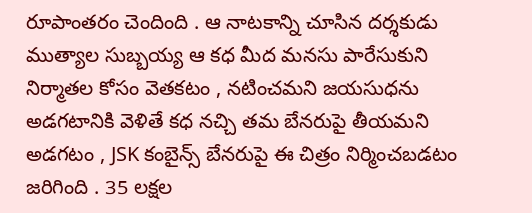రూపాంతరం చెందింది . ఆ నాటకాన్ని చూసిన దర్శకుడు ముత్యాల సుబ్బయ్య ఆ కధ మీద మనసు పారేసుకుని నిర్మాతల కోసం వెతకటం , నటించమని జయసుధను అడగటానికి వెళితే కధ నచ్చి తమ బేనరుపై తీయమని అడగటం , JSK కంబైన్స్ బేనరుపై ఈ చిత్రం నిర్మించబడటం జరిగింది . 35 లక్షల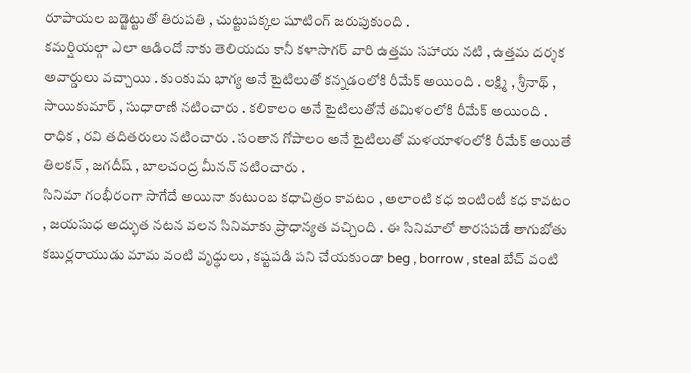రూపాయల బడ్జెట్టుతో తిరుపతి , చుట్టుపక్కల షూటింగ్ జరుపుకుంది .
కమర్షియల్గా ఎలా ఆడిందో నాకు తెలియదు కానీ కళాసాగర్ వారి ఉత్తమ సహాయ నటి , ఉత్తమ దర్శక అవార్డులు వచ్చాయి . కుంకుమ భాగ్య అనే టైటిలుతో కన్నడంలోకి రీమేక్ అయింది . లక్ష్మి , శ్రీనాథ్ , సాయికుమార్ , సుధారాణి నటించారు . కలికాలం అనే టైటిలుతోనే తమిళంలోకి రీమేక్ అయింది . రాధిక , రవి తదితరులు నటించారు . సంతాన గోపాలం అనే టైటిలుతో మళయాళంలోకి రీమేక్ అయితే తిలకన్ , జగదీష్ , బాలచంద్ర మీనన్ నటించారు .
సినిమా గంభీరంగా సాగేదే అయినా కుటుంబ కధాచిత్రం కావటం , అలాంటి కధ ఇంటింటీ కధ కావటం , జయసుధ అద్భుత నటన వలన సినిమాకు ప్రాధాన్యత వచ్చింది . ఈ సినిమాలో తారసపడే తాగుబోతు కబుర్లరాయుడు మామ వంటి వృధ్ధులు , కష్టపడి పని చేయకుండా beg , borrow , steal బేచ్ వంటి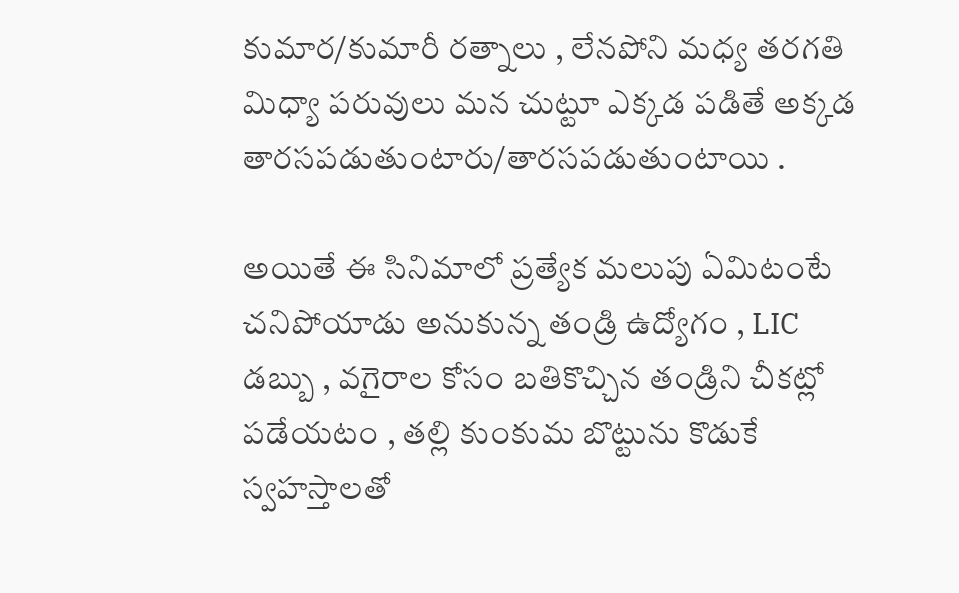కుమార/కుమారీ రత్నాలు , లేనపోని మధ్య తరగతి మిధ్యా పరువులు మన చుట్టూ ఎక్కడ పడితే అక్కడ తారసపడుతుంటారు/తారసపడుతుంటాయి .

అయితే ఈ సినిమాలో ప్రత్యేక మలుపు ఏమిటంటే చనిపోయాడు అనుకున్న తండ్రి ఉద్యోగం , LIC డబ్బు , వగైరాల కోసం బతికొచ్చిన తండ్రిని చీకట్లో పడేయటం , తల్లి కుంకుమ బొట్టును కొడుకే స్వహస్తాలతో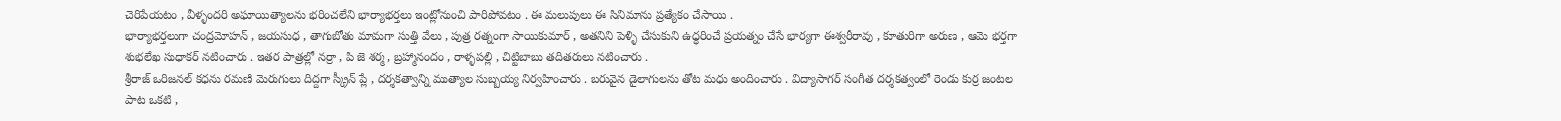చెరిపేయటం , వీళ్ళందరి అఘాయిత్యాలను భరించలేని భార్యాభర్తలు ఇంట్లోనుంచి పారిపోవటం . ఈ మలుపులు ఈ సినిమాను ప్రత్యేకం చేసాయి .
భార్యాభర్తలుగా చంద్రమోహన్ , జయసుధ , తాగుబోతు మామగా సుత్తి వేలు , పుత్ర రత్నంగా సాయికుమార్ , అతనిని పెళ్ళి చేసుకుని ఉధ్ధరించే ప్రయత్నం చేసే భార్యగా ఈశ్వరీరావు , కూతురిగా అరుణ , ఆమె భర్తగా శుభలేఖ సుధాకర్ నటించారు . ఇతర పాత్రల్లో నర్రా , పి జె శర్మ , బ్రహ్మానందం , రాళ్ళపల్లి , చిట్టిబాబు తదితరులు నటించారు .
శ్రీరాజ్ ఒరిజనల్ కధను రమణి మెరుగులు దిద్దగా స్క్రీన్ ప్లే , దర్శకత్వాన్ని ముత్యాల సుబ్బయ్య నిర్వహించారు . బరువైన డైలాగులను తోట మధు అందించారు . విద్యాసాగర్ సంగీత దర్శకత్వంలో రెండు కుర్ర జంటల పాట ఒకటి ,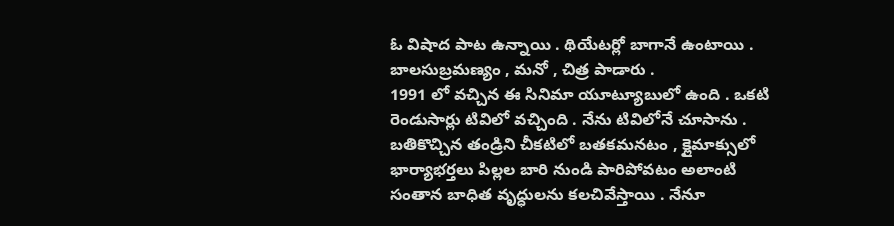ఓ విషాద పాట ఉన్నాయి . థియేటర్లో బాగానే ఉంటాయి . బాలసుబ్రమణ్యం , మనో , చిత్ర పాడారు .
1991 లో వచ్చిన ఈ సినిమా యూట్యూబులో ఉంది . ఒకటి రెండుసార్లు టివిలో వచ్చింది . నేను టివిలోనే చూసాను . బతికొచ్చిన తండ్రిని చీకటిలో బతకమనటం , క్లైమాక్సులో భార్యాభర్తలు పిల్లల బారి నుండి పారిపోవటం అలాంటి సంతాన బాధిత వృధ్ధులను కలచివేస్తాయి . నేనూ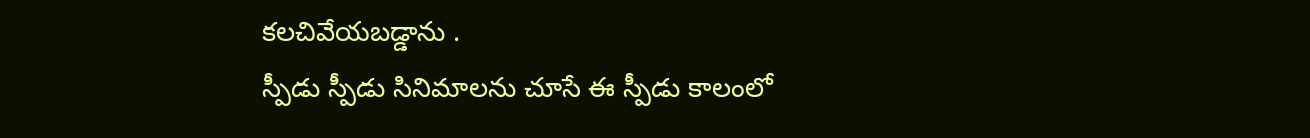కలచివేయబడ్డాను .
స్పీడు స్పీడు సినిమాలను చూసే ఈ స్పీడు కాలంలో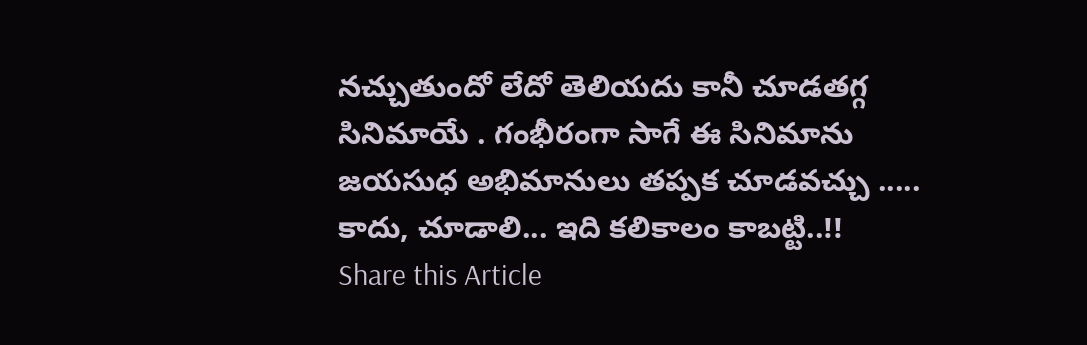నచ్చుతుందో లేదో తెలియదు కానీ చూడతగ్గ సినిమాయే . గంభీరంగా సాగే ఈ సినిమాను జయసుధ అభిమానులు తప్పక చూడవచ్చు ..... కాదు, చూడాలి... ఇది కలికాలం కాబట్టి..!!
Share this Article